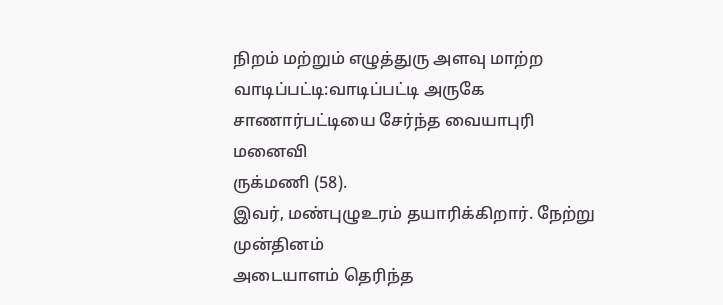நிறம் மற்றும் எழுத்துரு அளவு மாற்ற
வாடிப்பட்டி:வாடிப்பட்டி அருகே சாணார்பட்டியை சேர்ந்த வையாபுரி மனைவி
ருக்மணி (58).
இவர், மண்புழுஉரம் தயாரிக்கிறார். நேற்று முன்தினம்
அடையாளம் தெரிந்த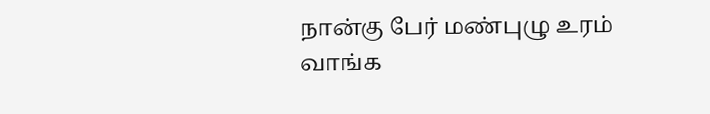நான்கு பேர் மண்புழு உரம் வாங்க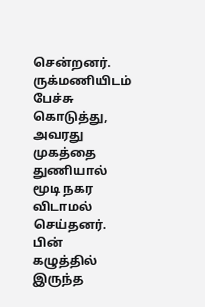சென்றனர். ருக்மணியிடம்
பேச்சு கொடுத்து, அவரது முகத்தை துணியால் மூடி நகர விடாமல் செய்தனர். பின்
கழுத்தில் இருந்த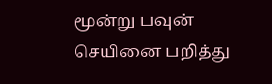மூன்று பவுன் செயினை பறித்து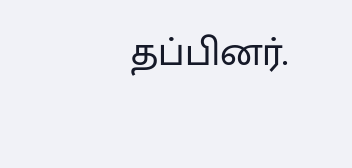தப்பினர்.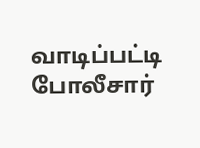வாடிப்பட்டி
போலீசார்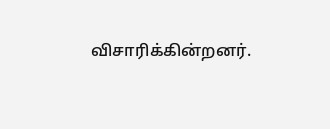விசாரிக்கின்றனர்.